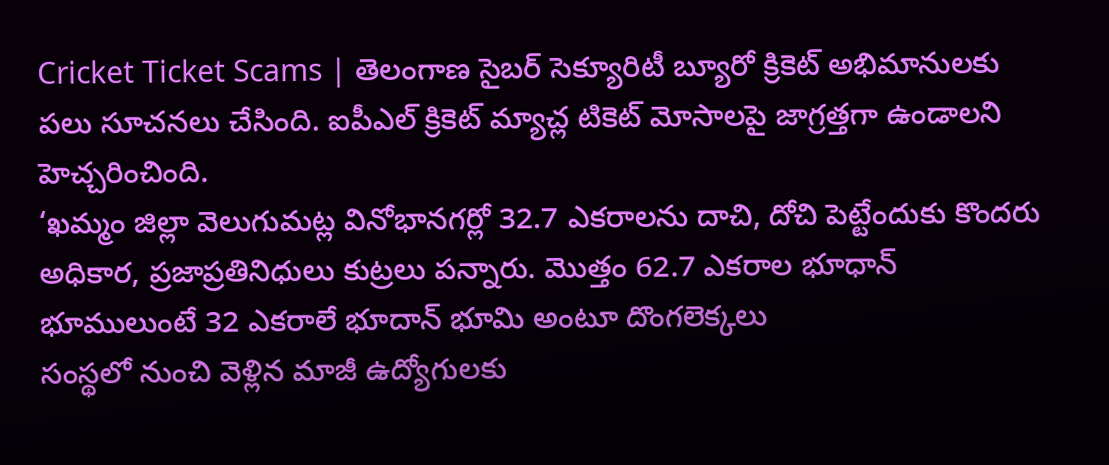Cricket Ticket Scams | తెలంగాణ సైబర్ సెక్యూరిటీ బ్యూరో క్రికెట్ అభిమానులకు పలు సూచనలు చేసింది. ఐపీఎల్ క్రికెట్ మ్యాచ్ల టికెట్ మోసాలపై జాగ్రత్తగా ఉండాలని హెచ్చరించింది.
‘ఖమ్మం జిల్లా వెలుగుమట్ల వినోభానగర్లో 32.7 ఎకరాలను దాచి, దోచి పెట్టేందుకు కొందరు అధికార, ప్రజాప్రతినిధులు కుట్రలు పన్నారు. మొత్తం 62.7 ఎకరాల భూధాన్ భూములుంటే 32 ఎకరాలే భూదాన్ భూమి అంటూ దొంగలెక్కలు
సంస్థలో నుంచి వెళ్లిన మాజీ ఉద్యోగులకు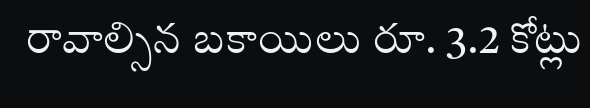రావాల్సిన బకాయిలు రూ. 3.2 కోట్లు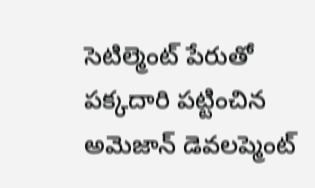సెటిల్మెంట్ పేరుతో పక్కదారి పట్టించిన అమెజాన్ డెవలప్మెంట్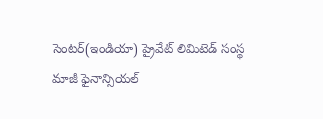సెంటర్(ఇండియా) ప్రైవేట్ లిమిటెడ్ సంస్థ మాజీ ఫైనాన్సియల్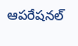ఆపరేషనల్